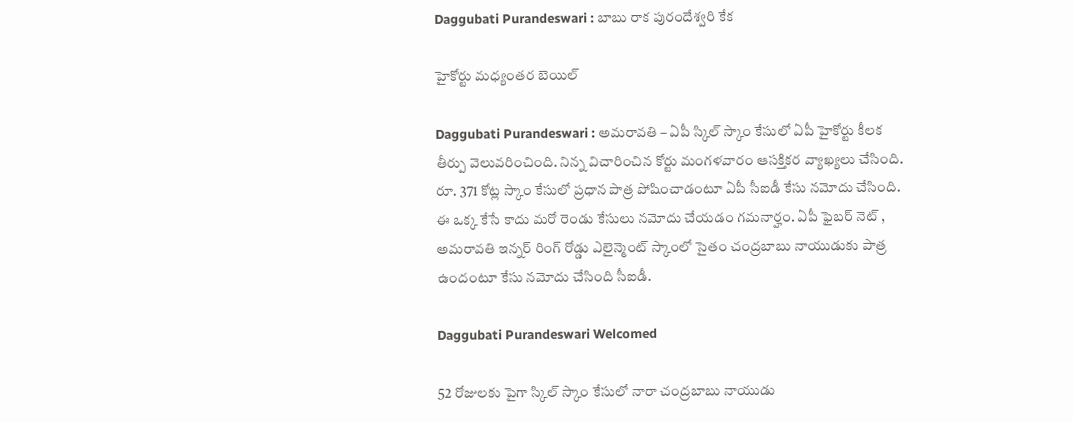Daggubati Purandeswari : బాబు రాక పురందేశ్వ‌రి కేక

హైకోర్టు మ‌ధ్యంతర బెయిల్

Daggubati Purandeswari : అమ‌రావ‌తి – ఏపీ స్కిల్ స్కాం కేసులో ఏపీ హైకోర్టు కీల‌క తీర్పు వెలువ‌రించింది. నిన్న విచారించిన కోర్టు మంగ‌ళ‌వారం ఆస‌క్తిక‌ర వ్యాఖ్య‌లు చేసింది. రూ. 371 కోట్ల స్కాం కేసులో ప్ర‌ధాన పాత్ర పోషించాడంటూ ఏపీ సీఐడీ కేసు న‌మోదు చేసింది. ఈ ఒక్క కేసే కాదు మ‌రో రెండు కేసులు నమోదు చేయ‌డం గ‌మ‌నార్హం. ఏపీ ఫైబ‌ర్ నెట్ , అమ‌రావ‌తి ఇన్న‌ర్ రింగ్ రోడ్డు ఎలైన్మెంట్ స్కాంలో సైతం చంద్ర‌బాబు నాయుడుకు పాత్ర ఉందంటూ కేసు న‌మోదు చేసింది సీఐడీ.

Daggubati Purandeswari Welcomed

52 రోజుల‌కు పైగా స్కిల్ స్కాం కేసులో నారా చంద్ర‌బాబు నాయుడు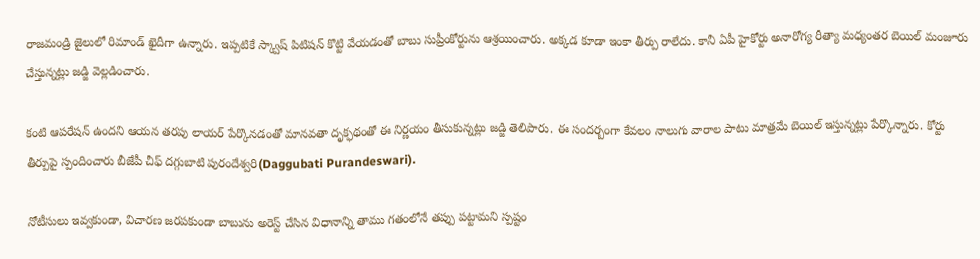రాజ‌మండ్రి జైలులో రిమాండ్ ఖైదీగా ఉన్నారు. ఇప్ప‌టికే స్క్వాష్ పిటిష‌న్ కొట్టి వేయ‌డంతో బాబు సుప్రీంకోర్టును ఆశ్ర‌యించారు. అక్క‌డ కూడా ఇంకా తీర్పు రాలేదు. కానీ ఏపీ హైకోర్టు అనారోగ్య రీత్యా మ‌ధ్యంత‌ర బెయిల్ మంజూరు చేస్తున్న‌ట్లు జ‌డ్జి వెల్ల‌డించారు.

కంటి ఆప‌రేష‌న్ ఉంద‌ని ఆయ‌న త‌ర‌పు లాయ‌ర్ పేర్కొన‌డంతో మాన‌వ‌తా దృక్ఫ‌థంతో ఈ నిర్ణ‌యం తీసుకున్న‌ట్లు జడ్జి తెలిపారు. ఈ సంద‌ర్బంగా కేవ‌లం నాలుగు వారాల పాటు మాత్ర‌మే బెయిల్ ఇస్తున్న‌ట్లు పేర్కొన్నారు. కోర్టు తీర్పుపై స్పందించారు బీజేపీ చీఫ్ ద‌గ్గుబాటి పురందేశ్వ‌రి(Daggubati Purandeswari).

నోటీసులు ఇవ్వ‌కుండా, విచార‌ణ జ‌ర‌ప‌కుండా బాబును అరెస్ట్ చేసిన విధానాన్ని తాము గ‌తంలోనే త‌ప్పు ప‌ట్టామ‌ని స్ప‌ష్టం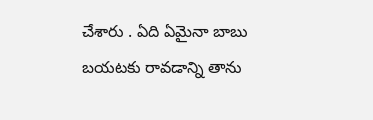చేశారు . ఏది ఏమైనా బాబు బ‌య‌ట‌కు రావ‌డాన్ని తాను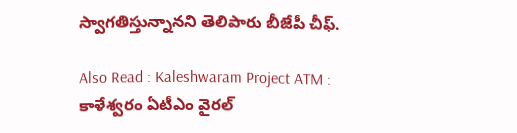స్వాగ‌తిస్తున్నాన‌ని తెలిపారు బీజేపీ చీఫ్‌.

Also Read : Kaleshwaram Project ATM : కాళేశ్వ‌రం ఏటీఎం వైర‌ల్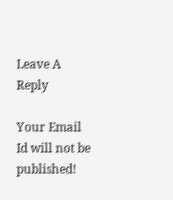Leave A Reply

Your Email Id will not be published!